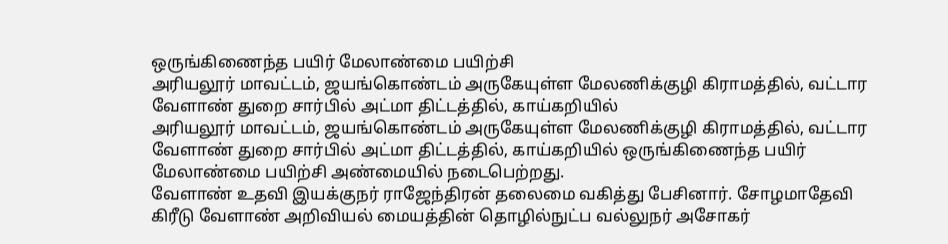ஒருங்கிணைந்த பயிர் மேலாண்மை பயிற்சி
அரியலூர் மாவட்டம், ஜயங்கொண்டம் அருகேயுள்ள மேலணிக்குழி கிராமத்தில், வட்டார வேளாண் துறை சார்பில் அட்மா திட்டத்தில், காய்கறியில்
அரியலூர் மாவட்டம், ஜயங்கொண்டம் அருகேயுள்ள மேலணிக்குழி கிராமத்தில், வட்டார வேளாண் துறை சார்பில் அட்மா திட்டத்தில், காய்கறியில் ஒருங்கிணைந்த பயிர் மேலாண்மை பயிற்சி அண்மையில் நடைபெற்றது.
வேளாண் உதவி இயக்குநர் ராஜேந்திரன் தலைமை வகித்து பேசினார். சோழமாதேவி கிரீடு வேளாண் அறிவியல் மையத்தின் தொழில்நுட்ப வல்லுநர் அசோகர்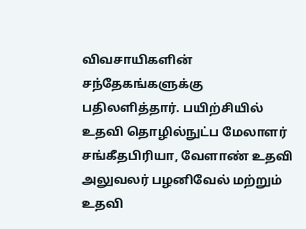விவசாயிகளின் சந்தேகங்களுக்கு பதிலளித்தார். பயிற்சியில் உதவி தொழில்நுட்ப மேலாளர் சங்கீதபிரியா, வேளாண் உதவி அலுவலர் பழனிவேல் மற்றும் உதவி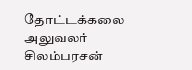தோட்டக்கலை அலுவலர் சிலம்பரசன்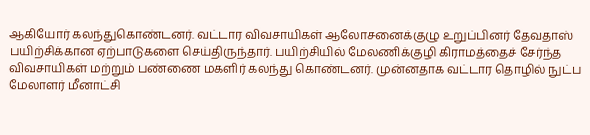ஆகியோர் கலந்துகொண்டனர். வட்டார விவசாயிகள் ஆலோசனைக்குழு உறுப்பினர் தேவதாஸ் பயிற்சிக்கான ஏற்பாடுகளை செய்திருந்தார். பயிற்சியில் மேலணிக்குழி கிராமத்தைச் சேர்ந்த விவசாயிகள் மற்றும் பண்ணை மகளிர் கலந்து கொண்டனர். முன்னதாக வட்டார தொழில் நுட்ப மேலாளர் மீனாட்சி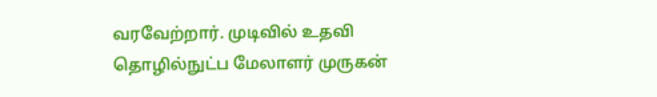வரவேற்றார். முடிவில் உதவி தொழில்நுட்ப மேலாளர் முருகன்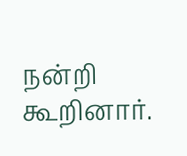நன்றி கூறினார்.